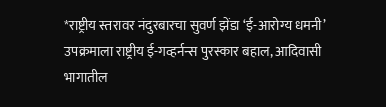*राष्ट्रीय स्तरावर नंदुरबारचा सुवर्ण झेंडा ‘ई-आरोग्य धमनी’ उपक्रमाला राष्ट्रीय ई-गव्हर्नन्स पुरस्कार बहाल, आदिवासी भागातील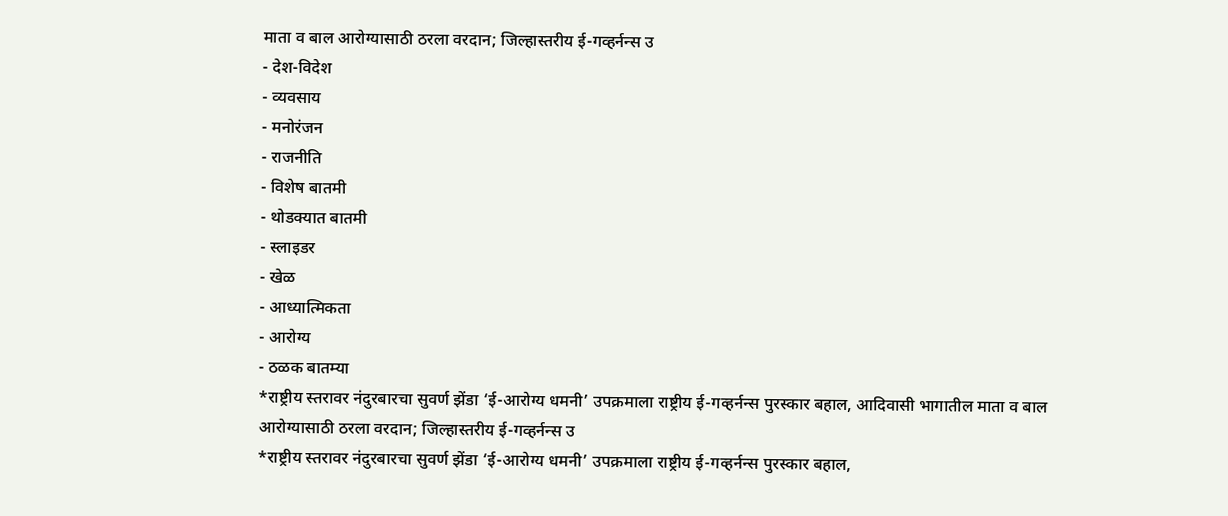माता व बाल आरोग्यासाठी ठरला वरदान; जिल्हास्तरीय ई-गव्हर्नन्स उ
- देश-विदेश
- व्यवसाय
- मनोरंजन
- राजनीति
- विशेष बातमी
- थोडक्यात बातमी
- स्लाइडर
- खेळ
- आध्यात्मिकता
- आरोग्य
- ठळक बातम्या
*राष्ट्रीय स्तरावर नंदुरबारचा सुवर्ण झेंडा ‘ई-आरोग्य धमनी’ उपक्रमाला राष्ट्रीय ई-गव्हर्नन्स पुरस्कार बहाल, आदिवासी भागातील माता व बाल आरोग्यासाठी ठरला वरदान; जिल्हास्तरीय ई-गव्हर्नन्स उ
*राष्ट्रीय स्तरावर नंदुरबारचा सुवर्ण झेंडा ‘ई-आरोग्य धमनी’ उपक्रमाला राष्ट्रीय ई-गव्हर्नन्स पुरस्कार बहाल,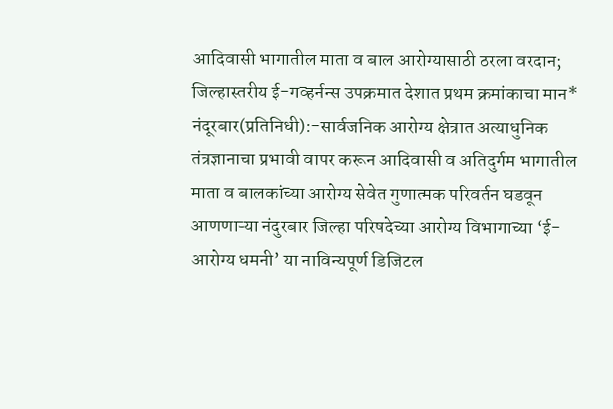आदिवासी भागातील माता व बाल आरोग्यासाठी ठरला वरदान; जिल्हास्तरीय ई-गव्हर्नन्स उपक्रमात देशात प्रथम क्रमांकाचा मान*
नंदूरबार(प्रतिनिधी):-सार्वजनिक आरोग्य क्षेत्रात अत्याधुनिक तंत्रज्ञानाचा प्रभावी वापर करून आदिवासी व अतिदुर्गम भागातील माता व बालकांच्या आरोग्य सेवेत गुणात्मक परिवर्तन घडवून आणणाऱ्या नंदुरबार जिल्हा परिषदेच्या आरोग्य विभागाच्या ‘ई- आरोग्य धमनी’ या नाविन्यपूर्ण डिजिटल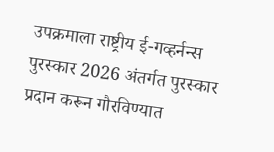उपक्रमाला राष्ट्रीय ई-गव्हर्नन्स पुरस्कार 2026 अंतर्गत पुरस्कार प्रदान करून गौरविण्यात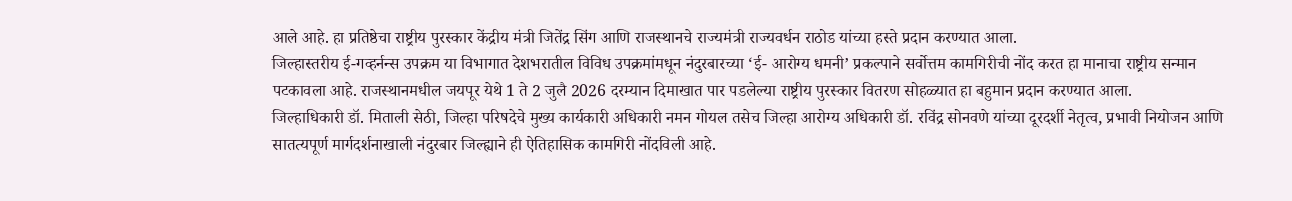आले आहे. हा प्रतिष्ठेचा राष्ट्रीय पुरस्कार केंद्रीय मंत्री जितेंद्र सिंग आणि राजस्थानचे राज्यमंत्री राज्यवर्धन राठोड यांच्या हस्ते प्रदान करण्यात आला.
जिल्हास्तरीय ई-गव्हर्नन्स उपक्रम या विभागात देशभरातील विविध उपक्रमांमधून नंदुरबारच्या ‘ई- आरोग्य धमनी’ प्रकल्पाने सर्वोत्तम कामगिरीची नोंद करत हा मानाचा राष्ट्रीय सन्मान पटकावला आहे. राजस्थानमधील जयपूर येथे 1 ते 2 जुलै 2026 दरम्यान दिमाखात पार पडलेल्या राष्ट्रीय पुरस्कार वितरण सोहळ्यात हा बहुमान प्रदान करण्यात आला.
जिल्हाधिकारी डॉ. मिताली सेठी, जिल्हा परिषदेचे मुख्य कार्यकारी अधिकारी नमन गोयल तसेच जिल्हा आरोग्य अधिकारी डॉ. रविंद्र सोनवणे यांच्या दूरदर्शी नेतृत्व, प्रभावी नियोजन आणि सातत्यपूर्ण मार्गदर्शनाखाली नंदुरबार जिल्ह्याने ही ऐतिहासिक कामगिरी नोंदविली आहे.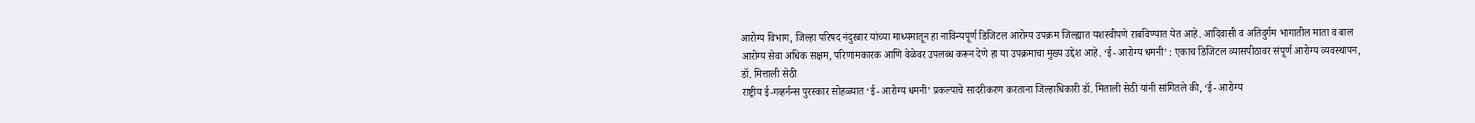आरोग्य विभाग, जिल्हा परिषद नंदुरबार यांच्या माध्यमातून हा नाविन्यपूर्ण डिजिटल आरोग्य उपक्रम जिल्ह्यात यशस्वीपणे राबविण्यात येत आहे. आदिवासी व अतिदुर्गम भागातील माता व बाल आरोग्य सेवा अधिक सक्षम, परिणामकारक आणि वेळेवर उपलब्ध करून देणे हा या उपक्रमाचा मुख्य उद्देश आहे. ‘ई- आरोग्य धमनी’ : एकाच डिजिटल व्यासपीठावर संपूर्ण आरोग्य व्यवस्थापन, डॉ. मित्ताली सेठी
राष्ट्रीय ई-गव्हर्नन्स पुरस्कार सोहळ्यात ‘ई- आरोग्य धमनी’ प्रकल्पाचे सादरीकरण करताना जिल्हाधिकारी डॉ. मिताली सेठी यांनी सांगितले की, ‘ई- आरोग्य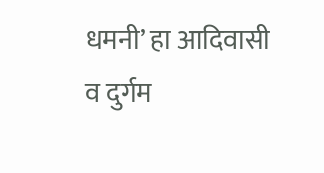धमनी’ हा आदिवासी व दुर्गम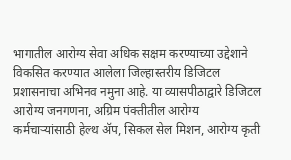भागातील आरोग्य सेवा अधिक सक्षम करण्याच्या उद्देशाने विकसित करण्यात आलेला जिल्हास्तरीय डिजिटल प्रशासनाचा अभिनव नमुना आहे. या व्यासपीठाद्वारे डिजिटल आरोग्य जनगणना, अग्रिम पंक्तीतील आरोग्य कर्मचाऱ्यांसाठी हेल्थ ॲप, सिकल सेल मिशन, आरोग्य कृती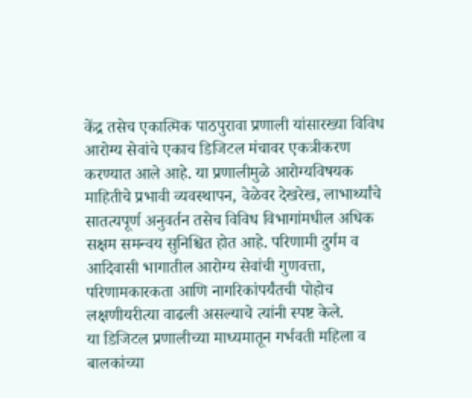केंद्र तसेच एकात्मिक पाठपुरावा प्रणाली यांसारख्या विविध आरोग्य सेवांचे एकाच डिजिटल मंचावर एकत्रीकरण करण्यात आले आहे. या प्रणालीमुळे आरोग्यविषयक माहितीचे प्रभावी व्यवस्थापन, वेळेवर देखरेख, लाभार्थ्यांचे सातत्यपूर्ण अनुवर्तन तसेच विविध विभागांमधील अधिक सक्षम समन्वय सुनिश्चित होत आहे. परिणामी दुर्गम व आदिवासी भागातील आरोग्य सेवांची गुणवत्ता, परिणामकारकता आणि नागरिकांपर्यंतची पोहोच लक्षणीयरीत्या वाढली असल्याचे त्यांनी स्पष्ट केले.
या डिजिटल प्रणालीच्या माध्यमातून गर्भवती महिला व बालकांच्या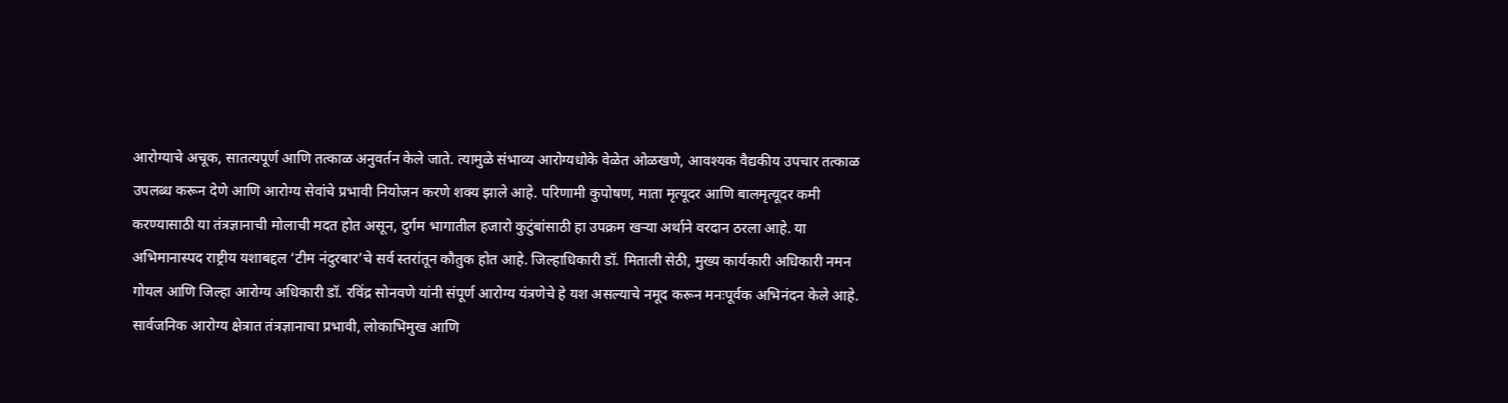आरोग्याचे अचूक, सातत्यपूर्ण आणि तत्काळ अनुवर्तन केले जाते. त्यामुळे संभाव्य आरोग्यधोके वेळेत ओळखणे, आवश्यक वैद्यकीय उपचार तत्काळ उपलब्ध करून देणे आणि आरोग्य सेवांचे प्रभावी नियोजन करणे शक्य झाले आहे. परिणामी कुपोषण, माता मृत्यूदर आणि बालमृत्यूदर कमी करण्यासाठी या तंत्रज्ञानाची मोलाची मदत होत असून, दुर्गम भागातील हजारो कुटुंबांसाठी हा उपक्रम खऱ्या अर्थाने वरदान ठरला आहे. या अभिमानास्पद राष्ट्रीय यशाबद्दल ‘टीम नंदुरबार’चे सर्व स्तरांतून कौतुक होत आहे. जिल्हाधिकारी डॉ. मिताली सेठी, मुख्य कार्यकारी अधिकारी नमन गोयल आणि जिल्हा आरोग्य अधिकारी डॉ. रविंद्र सोनवणे यांनी संपूर्ण आरोग्य यंत्रणेचे हे यश असल्याचे नमूद करून मनःपूर्वक अभिनंदन केले आहे. सार्वजनिक आरोग्य क्षेत्रात तंत्रज्ञानाचा प्रभावी, लोकाभिमुख आणि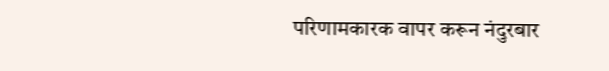परिणामकारक वापर करून नंदुरबार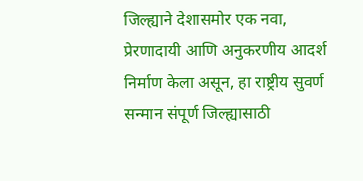जिल्ह्याने देशासमोर एक नवा, प्रेरणादायी आणि अनुकरणीय आदर्श निर्माण केला असून, हा राष्ट्रीय सुवर्ण सन्मान संपूर्ण जिल्ह्यासाठी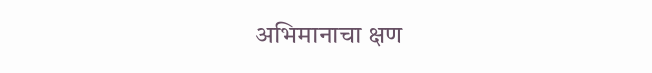अभिमानाचा क्षण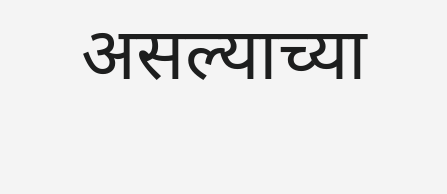असल्याच्या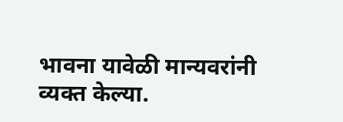भावना यावेळी मान्यवरांनी व्यक्त केल्या.